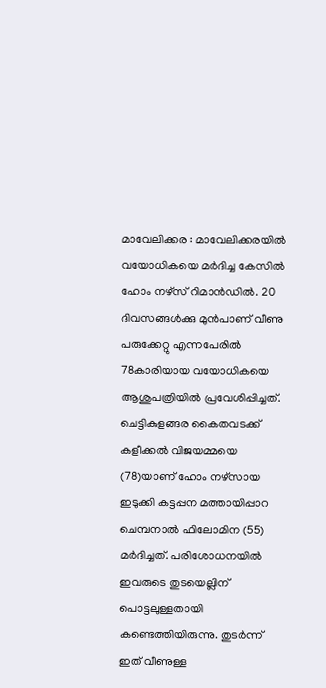മാവേലിക്കര : മാവേലിക്കരയിൽ വയോധികയെ മർദിച്ച കേസിൽ ഹോം നഴ്സ് റിമാൻഡിൽ. 20 ദിവസങ്ങൾക്കു മുൻപാണ് വീണു പരുക്കേറ്റു എന്നപേരിൽ 78കാരിയായ വയോധികയെ ആശുപത്രിയിൽ പ്രവേശിപ്പിച്ചത്.
ചെട്ടികുളങ്ങര കൈതവടക്ക് കളീക്കൽ വിജയമ്മയെ (78)യാണ് ഹോം നഴ്സായ ഇടുക്കി കട്ടപ്പന മത്തായിപ്പാറ ചെമ്പനാൽ ഫിലോമിന (55) മർദിച്ചത്. പരിശോധനയിൽ ഇവരുടെ തുടയെല്ലിന് പൊട്ടലുള്ളതായി കണ്ടെത്തിയിരുന്നു. തുടർന്ന് ഇത് വീണുള്ള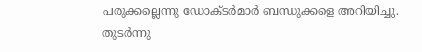പരുക്കല്ലെന്നു ഡോക്ടർമാർ ബന്ധുക്കളെ അറിയിച്ചു.
തുടർന്നു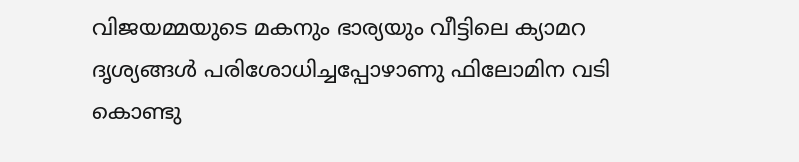വിജയമ്മയുടെ മകനും ഭാര്യയും വീട്ടിലെ ക്യാമറ ദൃശ്യങ്ങൾ പരിശോധിച്ചപ്പോഴാണു ഫിലോമിന വടി കൊണ്ടു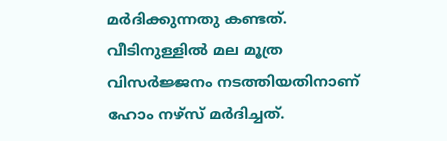മർദിക്കുന്നതു കണ്ടത്. വീടിനുള്ളിൽ മല മൂത്ര വിസർജ്ജനം നടത്തിയതിനാണ് ഹോം നഴ്സ് മർദിച്ചത്.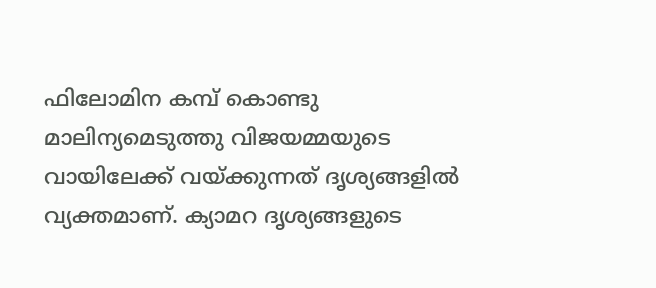ഫിലോമിന കമ്പ് കൊണ്ടു മാലിന്യമെടുത്തു വിജയമ്മയുടെ വായിലേക്ക് വയ്ക്കുന്നത് ദൃശ്യങ്ങളിൽ വ്യക്തമാണ്. ക്യാമറ ദൃശ്യങ്ങളുടെ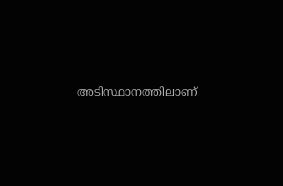അടിസ്ഥാനത്തിലാണ്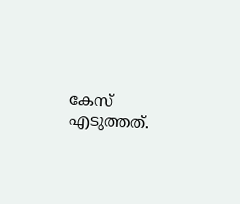കേസ് എടുത്തത്.